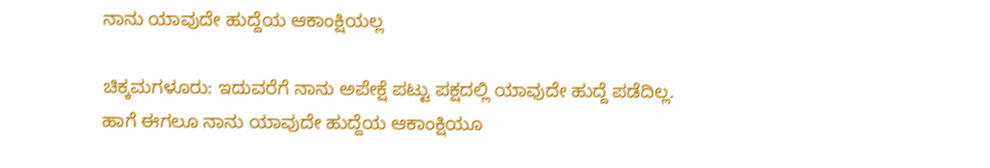ನಾನು ಯಾವುದೇ ಹುದ್ದೆಯ ಆಕಾಂಕ್ಷಿಯಲ್ಲ

ಚಿಕ್ಕಮಗಳೂರು: ಇದುವರೆಗೆ ನಾನು ಅಪೇಕ್ಷೆ ಪಟ್ಟು ಪಕ್ಷದಲ್ಲಿ ಯಾವುದೇ ಹುದ್ದೆ ಪಡೆದಿಲ್ಲ. ಹಾಗೆ ಈಗಲೂ ನಾನು ಯಾವುದೇ ಹುದ್ದೆಯ ಆಕಾಂಕ್ಷಿಯೂ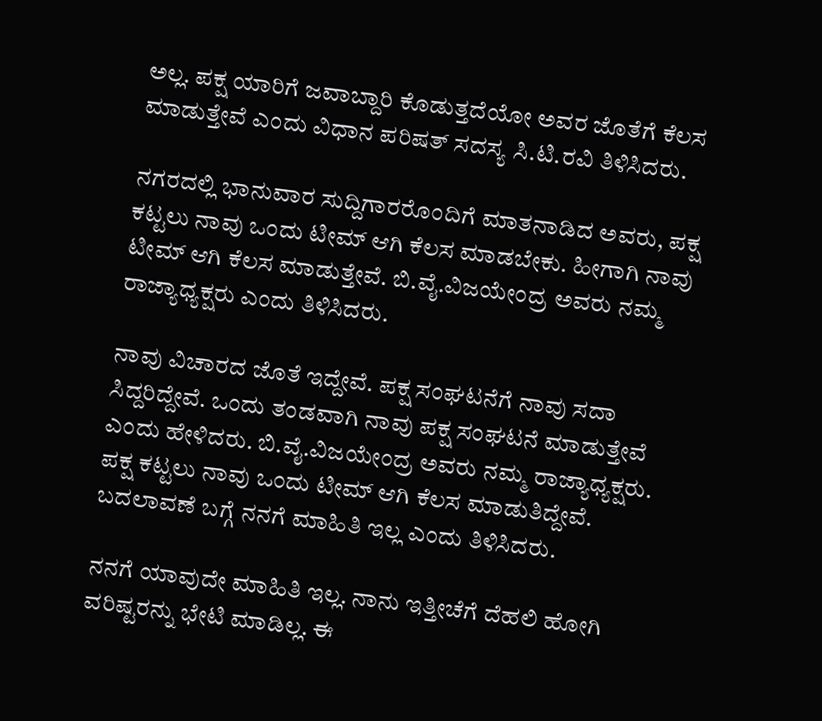ಅಲ್ಲ. ಪಕ್ಷ ಯಾರಿಗೆ ಜವಾಬ್ದಾರಿ ಕೊಡುತ್ತದೆಯೋ ಅವರ ಜೊತೆಗೆ ಕೆಲಸ ಮಾಡುತ್ತೇವೆ ಎಂದು ವಿಧಾನ ಪರಿಷತ್ ಸದಸ್ಯ ಸಿ.ಟಿ.ರವಿ ತಿಳಿಸಿದರು.

ನಗರದಲ್ಲಿ ಭಾನುವಾರ ಸುದ್ದಿಗಾರರೊಂದಿಗೆ ಮಾತನಾಡಿದ ಅವರು, ಪಕ್ಷ ಕಟ್ಟಲು ನಾವು ಒಂದು ಟೀಮ್ ಆಗಿ ಕೆಲಸ ಮಾಡಬೇಕು. ಹೀಗಾಗಿ ನಾವು ಟೀಮ್ ಆಗಿ ಕೆಲಸ ಮಾಡುತ್ತೇವೆ. ಬಿ.ವೈ.ವಿಜಯೇಂದ್ರ ಅವರು ನಮ್ಮ ರಾಜ್ಯಾಧ್ಯಕ್ಷರು ಎಂದು ತಿಳಿಸಿದರು.

ನಾವು ವಿಚಾರದ ಜೊತೆ ಇದ್ದೇವೆ. ಪಕ್ಷ ಸಂಘಟನೆಗೆ ನಾವು ಸದಾ ಸಿದ್ದರಿದ್ದೇವೆ. ಒಂದು ತಂಡವಾಗಿ ನಾವು ಪಕ್ಷ ಸಂಘಟನೆ ಮಾಡುತ್ತೇವೆ ಎಂದು ಹೇಳಿದರು. ಬಿ.ವೈ.ವಿಜಯೇಂದ್ರ ಅವರು ನಮ್ಮ ರಾಜ್ಯಾಧ್ಯಕ್ಷರು. ಪಕ್ಷ ಕಟ್ಟಲು ನಾವು ಒಂದು ಟೀಮ್ ಆಗಿ ಕೆಲಸ ಮಾಡುತಿದ್ದೇವೆ. ಬದಲಾವಣೆ ಬಗ್ಗೆ ನನಗೆ ಮಾಹಿತಿ ಇಲ್ಲ ಎಂದು ತಿಳಿಸಿದರು.

ನನಗೆ ಯಾವುದೇ ಮಾಹಿತಿ ಇಲ್ಲ. ನಾನು ಇತ್ತೀಚೆಗೆ ದೆಹಲಿ ಹೋಗಿ ವರಿಷ್ಟರ‌ನ್ನು ಭೇಟಿ ಮಾಡಿಲ್ಲ. ಈ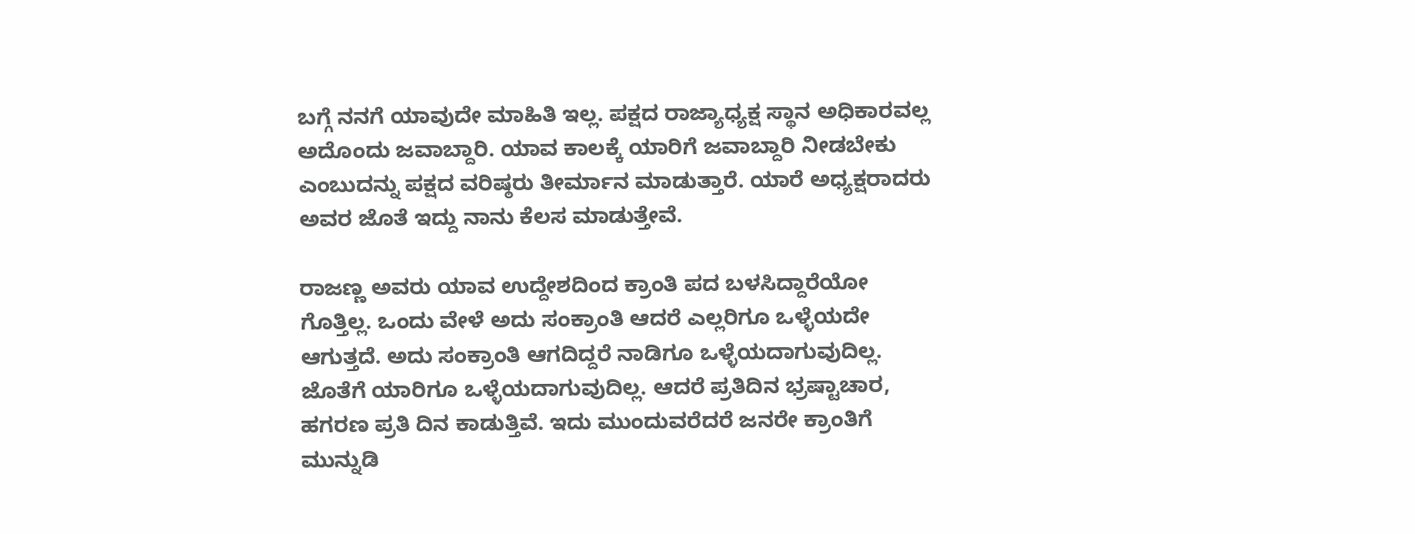ಬಗ್ಗೆ ನನಗೆ ಯಾವುದೇ ಮಾಹಿತಿ ಇಲ್ಲ. ಪಕ್ಷದ ರಾಜ್ಯಾಧ್ಯಕ್ಷ ಸ್ಥಾನ ಅಧಿಕಾರವಲ್ಲ ಅದೊಂದು ಜವಾಬ್ದಾರಿ. ಯಾವ ಕಾಲಕ್ಕೆ ಯಾರಿಗೆ ಜವಾಬ್ದಾರಿ ನೀಡಬೇಕು ಎಂಬುದನ್ನು ಪಕ್ಷದ ವರಿಷ್ಠರು ತೀರ್ಮಾನ ಮಾಡುತ್ತಾರೆ. ಯಾರೆ ಅಧ್ಯಕ್ಷರಾದರು ಅವರ ಜೊತೆ ಇದ್ದು ನಾನು ಕೆಲಸ ಮಾಡುತ್ತೇವೆ.

ರಾಜಣ್ಣ ಅವರು ಯಾವ ಉದ್ದೇಶದಿಂದ ಕ್ರಾಂತಿ ಪದ ಬಳಸಿದ್ದಾರೆಯೋ ಗೊತ್ತಿಲ್ಲ. ಒಂದು ವೇಳೆ ಅದು ಸಂಕ್ರಾಂತಿ ಆದರೆ ಎಲ್ಲರಿಗೂ ಒಳ್ಳೆಯದೇ ಆಗುತ್ತದೆ. ಅದು ಸಂಕ್ರಾಂತಿ ಆಗದಿದ್ದರೆ ನಾಡಿಗೂ ಒಳ್ಳೆಯದಾಗುವುದಿಲ್ಲ. ಜೊತೆಗೆ ಯಾರಿಗೂ ಒಳ್ಳೆಯದಾಗುವುದಿಲ್ಲ. ಆದರೆ ಪ್ರತಿದಿನ ಭ್ರಷ್ಟಾಚಾರ, ಹಗರಣ ಪ್ರತಿ ದಿನ ಕಾಡುತ್ತಿವೆ. ಇದು ಮುಂದುವರೆದರೆ ಜನರೇ ಕ್ರಾಂತಿಗೆ ಮುನ್ನುಡಿ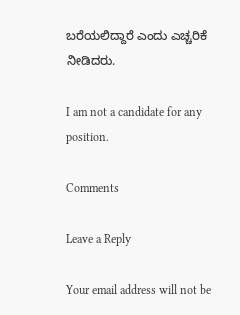ಬರೆಯಲಿದ್ದಾರೆ ಎಂದು ಎಚ್ಚರಿಕೆ ನೀಡಿದರು.

I am not a candidate for any position.

Comments

Leave a Reply

Your email address will not be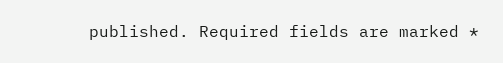published. Required fields are marked *